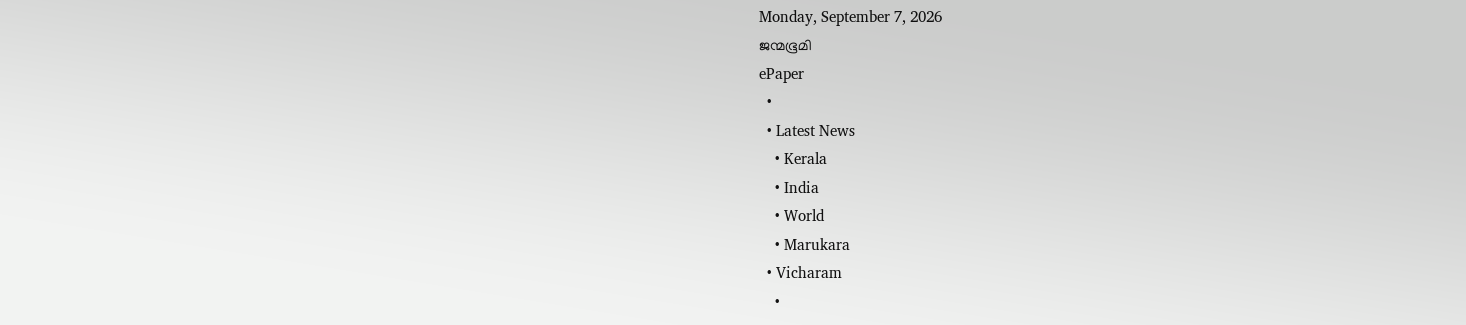Monday, September 7, 2026
ജന്മഭൂമി
ePaper
  •
  • Latest News
    • Kerala
    • India
    • World
    • Marukara
  • Vicharam
    •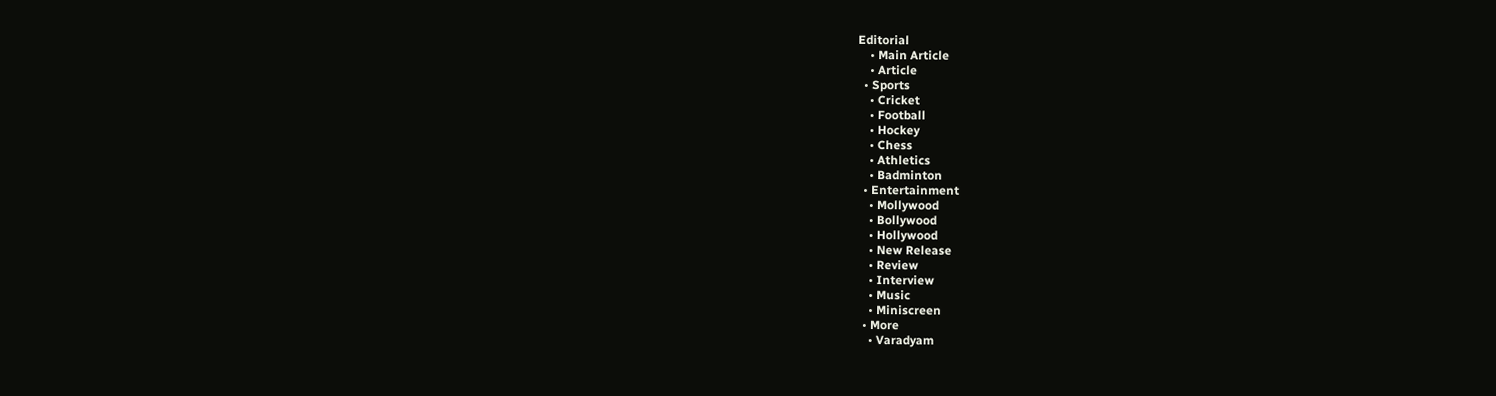Editorial
    • Main Article
    • Article
  • Sports
    • Cricket
    • Football
    • Hockey
    • Chess
    • Athletics
    • Badminton
  • Entertainment
    • Mollywood
    • Bollywood
    • Hollywood
    • New Release
    • Review
    • Interview
    • Music
    • Miniscreen
  • More
    • Varadyam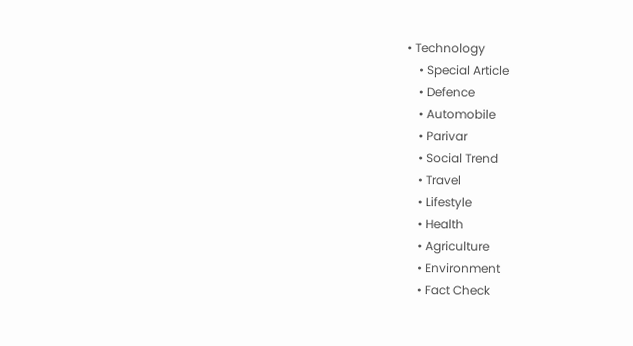• Technology
    • Special Article
    • Defence
    • Automobile
    • Parivar
    • Social Trend
    • Travel
    • Lifestyle
    • Health
    • Agriculture
    • Environment
    • Fact Check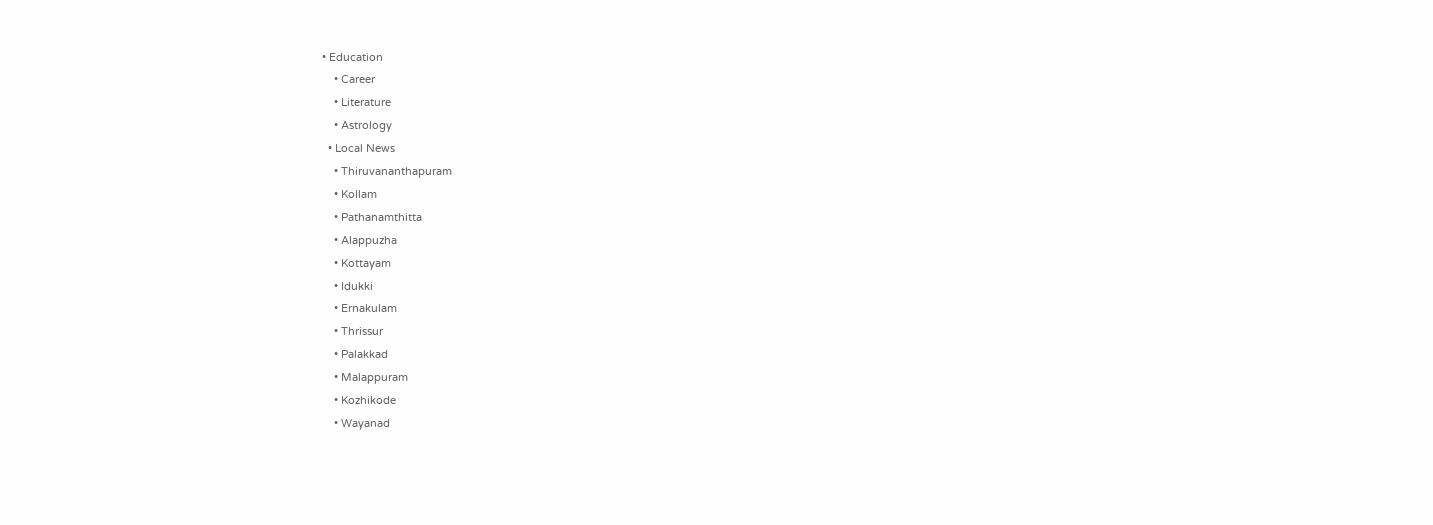• Education
    • Career
    • Literature
    • Astrology
  • Local News
    • Thiruvananthapuram
    • Kollam
    • Pathanamthitta
    • Alappuzha
    • Kottayam
    • Idukki
    • Ernakulam
    • Thrissur
    • Palakkad
    • Malappuram
    • Kozhikode
    • Wayanad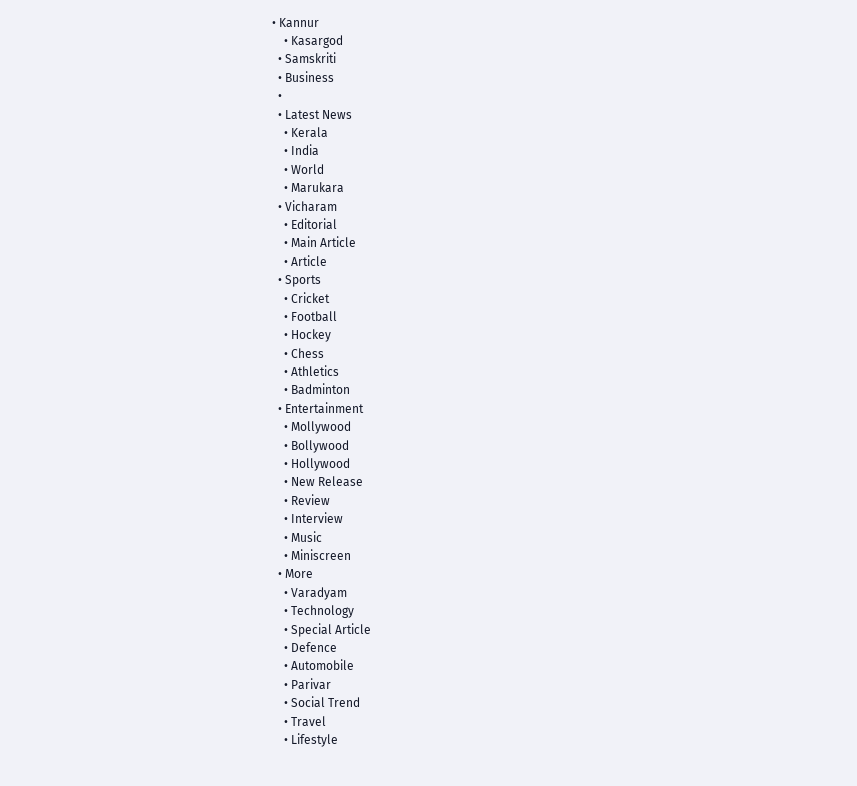• Kannur
    • Kasargod
  • Samskriti
  • Business
  •
  • Latest News
    • Kerala
    • India
    • World
    • Marukara
  • Vicharam
    • Editorial
    • Main Article
    • Article
  • Sports
    • Cricket
    • Football
    • Hockey
    • Chess
    • Athletics
    • Badminton
  • Entertainment
    • Mollywood
    • Bollywood
    • Hollywood
    • New Release
    • Review
    • Interview
    • Music
    • Miniscreen
  • More
    • Varadyam
    • Technology
    • Special Article
    • Defence
    • Automobile
    • Parivar
    • Social Trend
    • Travel
    • Lifestyle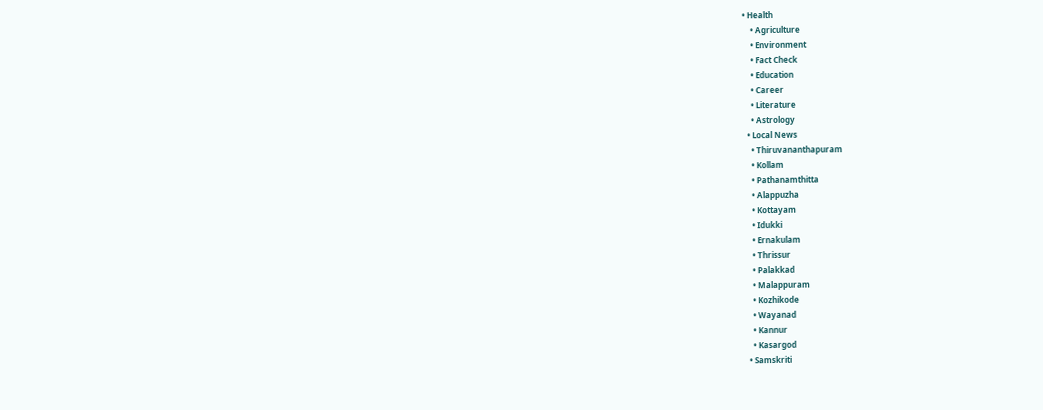• Health
    • Agriculture
    • Environment
    • Fact Check
    • Education
    • Career
    • Literature
    • Astrology
  • Local News
    • Thiruvananthapuram
    • Kollam
    • Pathanamthitta
    • Alappuzha
    • Kottayam
    • Idukki
    • Ernakulam
    • Thrissur
    • Palakkad
    • Malappuram
    • Kozhikode
    • Wayanad
    • Kannur
    • Kasargod
  • Samskriti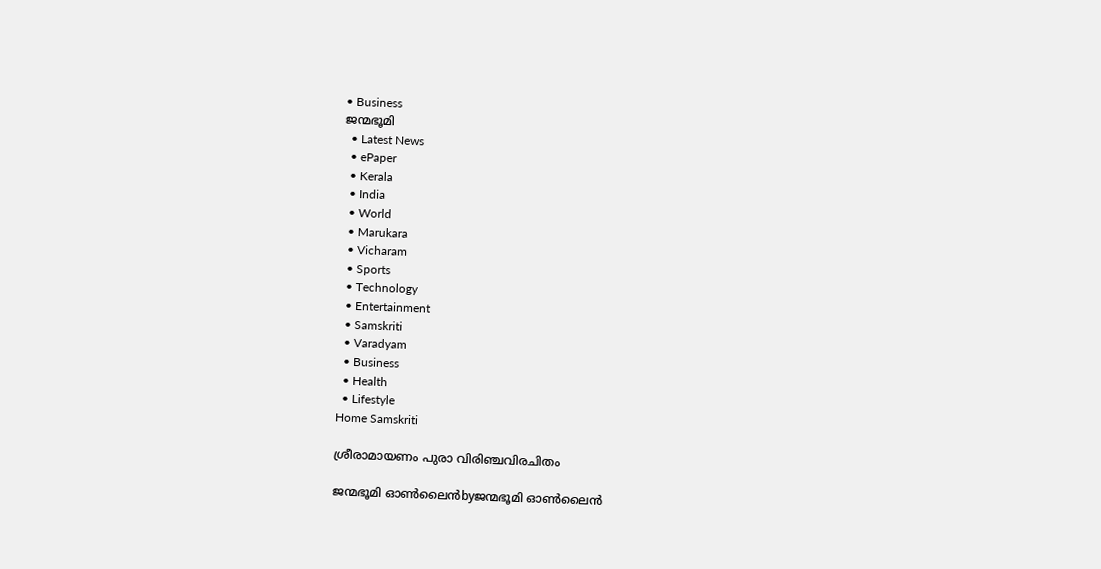• Business
ജന്മഭൂമി
  • Latest News
  • ePaper
  • Kerala
  • India
  • World
  • Marukara
  • Vicharam
  • Sports
  • Technology
  • Entertainment
  • Samskriti
  • Varadyam
  • Business
  • Health
  • Lifestyle
Home Samskriti

ശ്രീരാമായണം പുരാ വിരിഞ്ചവിരചിതം

ജന്മഭൂമി ഓണ്‍ലൈന്‍byജന്മഭൂമി ഓണ്‍ലൈന്‍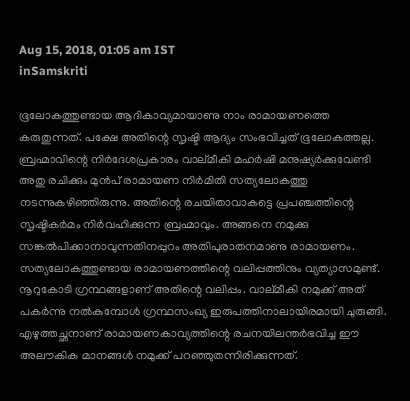Aug 15, 2018, 01:05 am IST
inSamskriti

ഭൂലോകത്തുണ്ടായ ആദികാവ്യമായാണു നാം രാമായണത്തെ കരുതുന്നത്. പക്ഷേ അതിന്റെ സൃഷ്ടി ആദ്യം സംഭവിച്ചത് ഭൂലോകത്തല്ല. ബ്രഹ്മാവിന്റെ നിര്‍ദേശപ്രകാരം വാല്മീകി മഹര്‍ഷി മനുഷ്യര്‍ക്കുവേണ്ടി അതു രചിക്കും മുന്‍പ് രാമായണ നിര്‍മിതി സത്യലോകത്തു നടന്നുകഴിഞ്ഞിരുന്നു. അതിന്റെ രചയിതാവാകട്ടെ പ്രപഞ്ചത്തിന്റെ സൃഷ്ടികര്‍മം നിര്‍വഹിക്കുന്ന ബ്രഹ്മാവും. അങ്ങനെ നമുക്കു സങ്കല്‍പിക്കാനാവുന്നതിനപ്പുറം അതിപുരാതനമാണു രാമായണം. സത്യലോകത്തുണ്ടായ രാമായണത്തിന്റെ വലിപ്പത്തിനും വ്യത്യാസമുണ്ട്. നൂറുകോടി ഗ്രന്ഥങ്ങളാണ് അതിന്റെ വലിപ്പം. വാല്മീകി നമുക്ക് അത് പകര്‍ന്നു നല്‍കുമ്പോള്‍ ഗ്രന്ഥസംഖ്യ ഇരുപത്തിനാലായിരമായി ചുരുങ്ങി. എഴുത്തച്ഛനാണ് രാമായണകാവ്യത്തിന്റെ രചനയിലന്തര്‍ഭവിച്ച ഈ അലൗകിക മാനങ്ങള്‍ നമുക്ക് പറഞ്ഞുതന്നിരിക്കുന്നത്.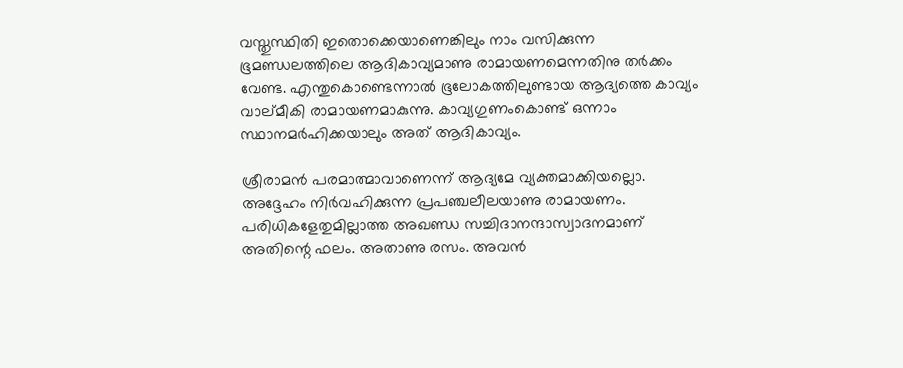വസ്തുസ്ഥിതി ഇതൊക്കെയാണെങ്കിലും നാം വസിക്കുന്ന ഭൂമണ്ഡലത്തിലെ ആദികാവ്യമാണു രാമായണമെന്നതിനു തര്‍ക്കം വേണ്ട. എന്തുകൊണ്ടെന്നാല്‍ ഭൂലോകത്തിലുണ്ടായ ആദ്യത്തെ കാവ്യം വാല്മീകി രാമായണമാകുന്നു. കാവ്യഗുണംകൊണ്ട് ഒന്നാം സ്ഥാനമര്‍ഹിക്കയാലും അത് ആദികാവ്യം.

ശ്രീരാമന്‍ പരമാത്മാവാണെന്ന് ആദ്യമേ വ്യക്തമാക്കിയല്ലൊ. അദ്ദേഹം നിര്‍വഹിക്കുന്ന പ്രപഞ്ചലീലയാണു രാമായണം. പരിധികളേതുമില്ലാത്ത അഖണ്ഡ സച്ചിദാനന്ദാസ്വാദനമാണ് അതിന്റെ ഫലം. അതാണു രസം. അവന്‍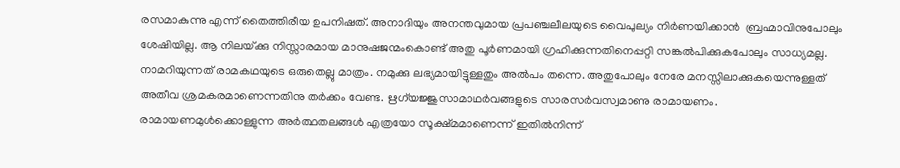രസമാകുന്നു എന്ന് തൈത്തിരീയ ഉപനിഷത്. അനാദിയും അനന്തവുമായ പ്രപഞ്ചലീലയുടെ വൈപുല്യം നിര്‍ണയിക്കാന്‍  ബ്രഹ്മാവിനുപോലും ശേഷിയില്ല. ആ നിലയ്‌ക്കു നിസ്സാരമായ മാനുഷജന്മംകൊണ്ട് അതു പൂര്‍ണമായി ഗ്രഹിക്കുന്നതിനെപ്പറ്റി സങ്കല്‍പിക്കുകപോലും സാധ്യമല്ല. നാമറിയുന്നത് രാമകഥയുടെ ഒരുതെല്ലു മാത്രം. നമുക്കു ലഭ്യമായിട്ടുള്ളതും അല്‍പം തന്നെ. അതുപോലും നേരേ മനസ്സിലാക്കുകയെന്നുള്ളത് അതീവ ശ്രമകരമാണെന്നതിനു തര്‍ക്കം വേണ്ട. ഋഗ്‌യജ്ജുസാമാഥര്‍വങ്ങളുടെ സാരസര്‍വസ്വമാണു രാമായണം. രാമായണമുള്‍ക്കൊള്ളുന്ന അര്‍ത്ഥതലങ്ങള്‍ എത്രയോ സൂക്ഷ്മമാണെന്ന് ഇതില്‍നിന്ന്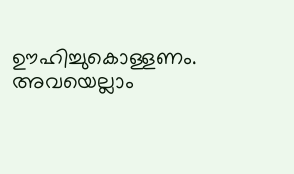ഊഹിച്ചുകൊള്ളണം. അവയെല്ലാം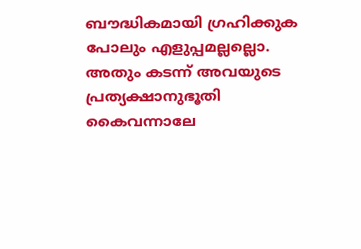ബൗദ്ധികമായി ഗ്രഹിക്കുക പോലും എളുപ്പമല്ലല്ലൊ. അതും കടന്ന് അവയുടെ പ്രത്യക്ഷാനുഭൂതി കൈവന്നാലേ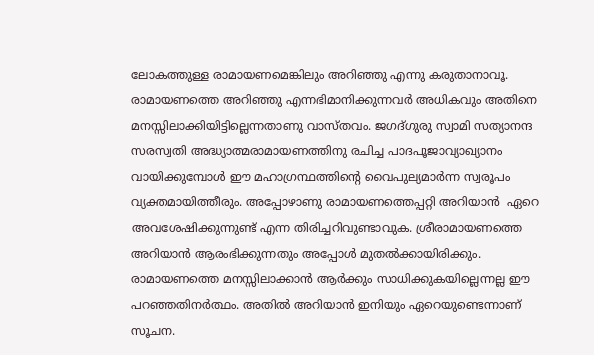ലോകത്തുള്ള രാമായണമെങ്കിലും അറിഞ്ഞു എന്നു കരുതാനാവൂ. രാമായണത്തെ അറിഞ്ഞു എന്നഭിമാനിക്കുന്നവര്‍ അധികവും അതിനെ മനസ്സിലാക്കിയിട്ടില്ലെന്നതാണു വാസ്തവം. ജഗദ്ഗുരു സ്വാമി സത്യാനന്ദ സരസ്വതി അദ്ധ്യാത്മരാമായണത്തിനു രചിച്ച പാദപൂജാവ്യാഖ്യാനം വായിക്കുമ്പോള്‍ ഈ മഹാഗ്രന്ഥത്തിന്റെ വൈപുല്യമാര്‍ന്ന സ്വരൂപം വ്യക്തമായിത്തീരും. അപ്പോഴാണു രാമായണത്തെപ്പറ്റി അറിയാന്‍  ഏറെ അവശേഷിക്കുന്നുണ്ട് എന്ന തിരിച്ചറിവുണ്ടാവുക. ശ്രീരാമായണത്തെ അറിയാന്‍ ആരംഭിക്കുന്നതും അപ്പോള്‍ മുതല്‍ക്കായിരിക്കും. രാമായണത്തെ മനസ്സിലാക്കാന്‍ ആര്‍ക്കും സാധിക്കുകയില്ലെന്നല്ല ഈ പറഞ്ഞതിനര്‍ത്ഥം. അതില്‍ അറിയാന്‍ ഇനിയും ഏറെയുണ്ടെന്നാണ് സൂചന.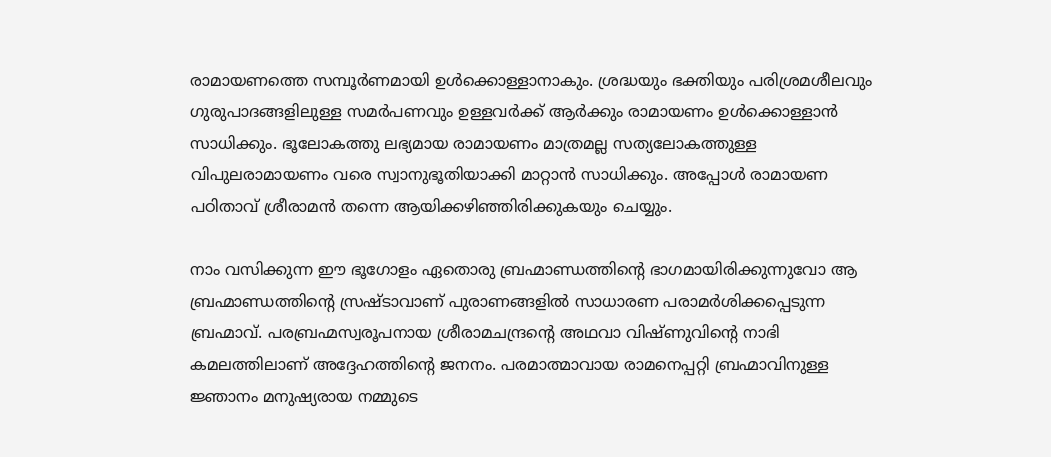രാമായണത്തെ സമ്പൂര്‍ണമായി ഉള്‍ക്കൊള്ളാനാകും. ശ്രദ്ധയും ഭക്തിയും പരിശ്രമശീലവും ഗുരുപാദങ്ങളിലുള്ള സമര്‍പണവും ഉള്ളവര്‍ക്ക് ആര്‍ക്കും രാമായണം ഉള്‍ക്കൊള്ളാന്‍ സാധിക്കും. ഭൂലോകത്തു ലഭ്യമായ രാമായണം മാത്രമല്ല സത്യലോകത്തുള്ള വിപുലരാമായണം വരെ സ്വാനുഭൂതിയാക്കി മാറ്റാന്‍ സാധിക്കും. അപ്പോള്‍ രാമായണ പഠിതാവ് ശ്രീരാമന്‍ തന്നെ ആയിക്കഴിഞ്ഞിരിക്കുകയും ചെയ്യും.

നാം വസിക്കുന്ന ഈ ഭൂഗോളം ഏതൊരു ബ്രഹ്മാണ്ഡത്തിന്റെ ഭാഗമായിരിക്കുന്നുവോ ആ ബ്രഹ്മാണ്ഡത്തിന്റെ സ്രഷ്ടാവാണ് പുരാണങ്ങളില്‍ സാധാരണ പരാമര്‍ശിക്കപ്പെടുന്ന ബ്രഹ്മാവ്. പരബ്രഹ്മസ്വരൂപനായ ശ്രീരാമചന്ദ്രന്റെ അഥവാ വിഷ്ണുവിന്റെ നാഭി കമലത്തിലാണ് അദ്ദേഹത്തിന്റെ ജനനം. പരമാത്മാവായ രാമനെപ്പറ്റി ബ്രഹ്മാവിനുള്ള ജ്ഞാനം മനുഷ്യരായ നമ്മുടെ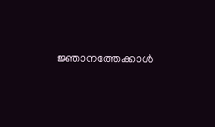ജ്ഞാനത്തേക്കാള്‍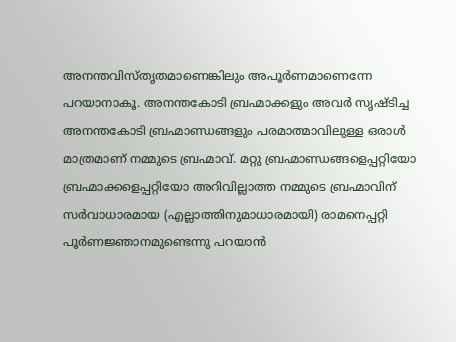അനന്തവിസ്തൃതമാണെങ്കിലും അപൂര്‍ണമാണെന്നേ പറയാനാകൂ. അനന്തകോടി ബ്രഹ്മാക്കളും അവര്‍ സൃഷ്ടിച്ച അനന്തകോടി ബ്രഹ്മാണ്ഡങ്ങളും പരമാത്മാവിലുള്ള ഒരാള്‍ മാത്രമാണ് നമ്മുടെ ബ്രഹ്മാവ്. മറ്റു ബ്രഹ്മാണ്ഡങ്ങളെപ്പറ്റിയോ ബ്രഹ്മാക്കളെപ്പറ്റിയോ അറിവില്ലാത്ത നമ്മുടെ ബ്രഹ്മാവിന് സര്‍വാധാരമായ (എല്ലാത്തിനുമാധാരമായി) രാമനെപ്പറ്റി പൂര്‍ണജ്ഞാനമുണ്ടെന്നു പറയാന്‍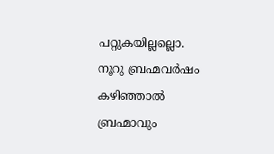പറ്റുകയില്ലല്ലൊ. നൂറു ബ്രഹ്മവര്‍ഷം കഴിഞ്ഞാല്‍ ബ്രഹ്മാവും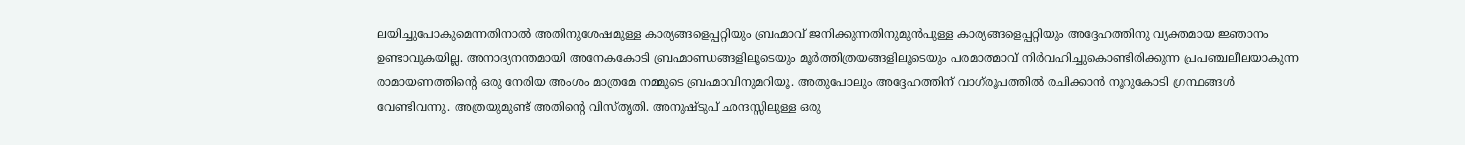ലയിച്ചുപോകുമെന്നതിനാല്‍ അതിനുശേഷമുള്ള കാര്യങ്ങളെപ്പറ്റിയും ബ്രഹ്മാവ് ജനിക്കുന്നതിനുമുന്‍പുള്ള കാര്യങ്ങളെപ്പറ്റിയും അദ്ദേഹത്തിനു വ്യക്തമായ ജ്ഞാനം ഉണ്ടാവുകയില്ല. അനാദ്യനന്തമായി അനേകകോടി ബ്രഹ്മാണ്ഡങ്ങളിലൂടെയും മൂര്‍ത്തിത്രയങ്ങളിലൂടെയും പരമാത്മാവ് നിര്‍വഹിച്ചുകൊണ്ടിരിക്കുന്ന പ്രപഞ്ചലീലയാകുന്ന രാമായണത്തിന്റെ ഒരു നേരിയ അംശം മാത്രമേ നമ്മുടെ ബ്രഹ്മാവിനുമറിയൂ. അതുപോലും അദ്ദേഹത്തിന് വാഗ്‌രൂപത്തില്‍ രചിക്കാന്‍ നൂറുകോടി ഗ്രന്ഥങ്ങള്‍ വേണ്ടിവന്നു. അത്രയുമുണ്ട് അതിന്റെ വിസ്തൃതി. അനുഷ്ടുപ് ഛന്ദസ്സിലുള്ള ഒരു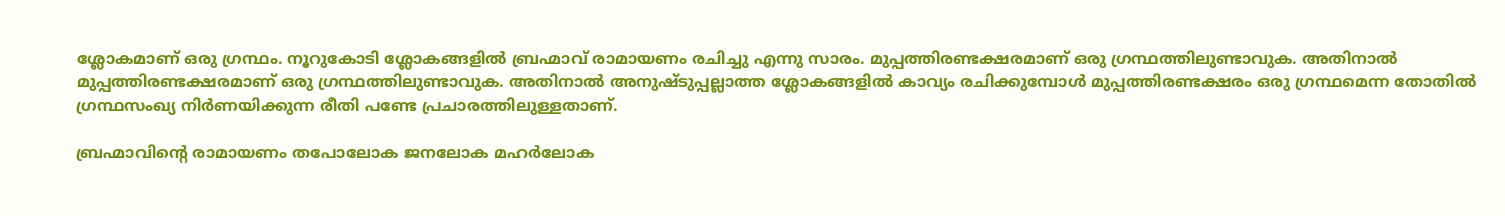ശ്ലോകമാണ് ഒരു ഗ്രന്ഥം. നൂറുകോടി ശ്ലോകങ്ങളില്‍ ബ്രഹ്മാവ് രാമായണം രചിച്ചു എന്നു സാരം. മുപ്പത്തിരണ്ടക്ഷരമാണ് ഒരു ഗ്രന്ഥത്തിലുണ്ടാവുക. അതിനാല്‍ മുപ്പത്തിരണ്ടക്ഷരമാണ് ഒരു ഗ്രന്ഥത്തിലുണ്ടാവുക. അതിനാല്‍ അനുഷ്ടുപ്പല്ലാത്ത ശ്ലോകങ്ങളില്‍ കാവ്യം രചിക്കുമ്പോള്‍ മുപ്പത്തിരണ്ടക്ഷരം ഒരു ഗ്രന്ഥമെന്ന തോതില്‍ ഗ്രന്ഥസംഖ്യ നിര്‍ണയിക്കുന്ന രീതി പണ്ടേ പ്രചാരത്തിലുള്ളതാണ്.

ബ്രഹ്മാവിന്റെ രാമായണം തപോലോക ജനലോക മഹര്‍ലോക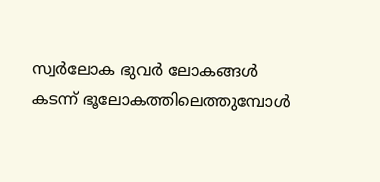സ്വര്‍ലോക ഭുവര്‍ ലോകങ്ങള്‍ കടന്ന് ഭൂലോകത്തിലെത്തുമ്പോള്‍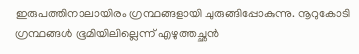ഇരുപത്തിനാലായിരം ഗ്രന്ഥങ്ങളായി ചുരുങ്ങിപ്പോകുന്നു. നൂറുകോടി ഗ്രന്ഥങ്ങള്‍ ഭൂമിയിലില്ലെന്ന് എഴുത്തച്ഛന്‍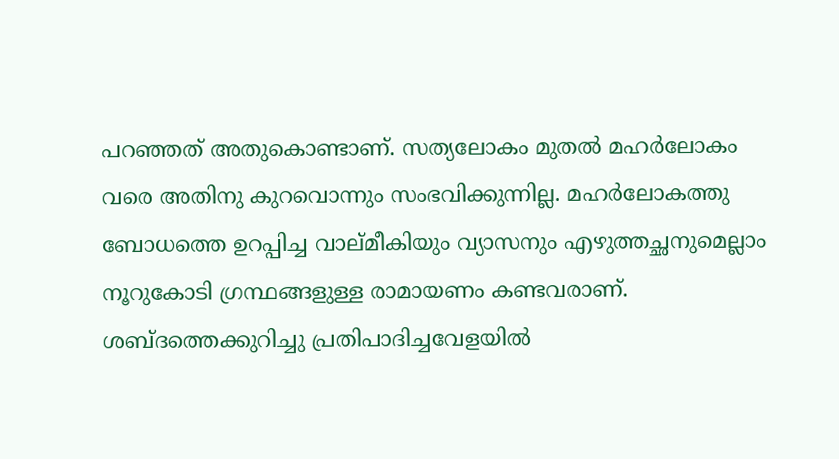പറഞ്ഞത് അതുകൊണ്ടാണ്. സത്യലോകം മുതല്‍ മഹര്‍ലോകം വരെ അതിനു കുറവൊന്നും സംഭവിക്കുന്നില്ല. മഹര്‍ലോകത്തു ബോധത്തെ ഉറപ്പിച്ച വാല്മീകിയും വ്യാസനും എഴുത്തച്ഛനുമെല്ലാം നൂറുകോടി ഗ്രന്ഥങ്ങളുള്ള രാമായണം കണ്ടവരാണ്. ശബ്ദത്തെക്കുറിച്ചു പ്രതിപാദിച്ചവേളയില്‍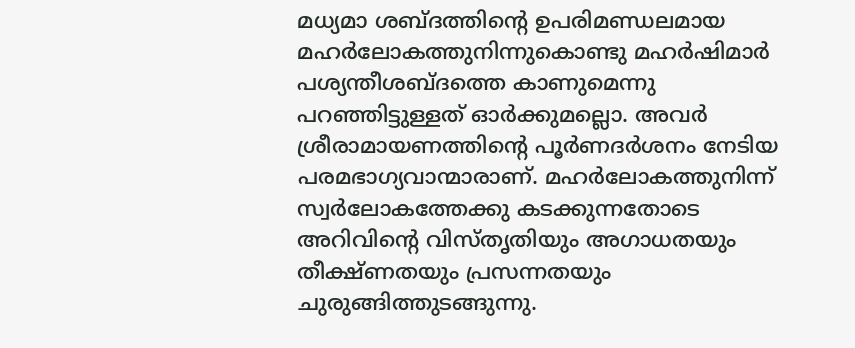മധ്യമാ ശബ്ദത്തിന്റെ ഉപരിമണ്ഡലമായ മഹര്‍ലോകത്തുനിന്നുകൊണ്ടു മഹര്‍ഷിമാര്‍ പശ്യന്തീശബ്ദത്തെ കാണുമെന്നു പറഞ്ഞിട്ടുള്ളത് ഓര്‍ക്കുമല്ലൊ. അവര്‍ ശ്രീരാമായണത്തിന്റെ പൂര്‍ണദര്‍ശനം നേടിയ പരമഭാഗ്യവാന്മാരാണ്. മഹര്‍ലോകത്തുനിന്ന് സ്വര്‍ലോകത്തേക്കു കടക്കുന്നതോടെ അറിവിന്റെ വിസ്തൃതിയും അഗാധതയും തീക്ഷ്ണതയും പ്രസന്നതയും ചുരുങ്ങിത്തുടങ്ങുന്നു.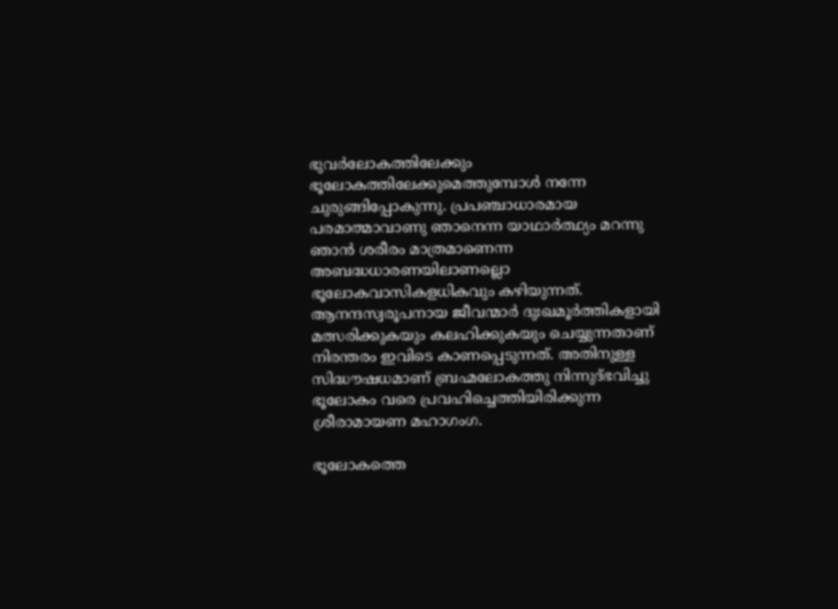ഭുവര്‍ലോകത്തിലേക്കും ഭൂലോകത്തിലേക്കുമെത്തുമ്പോള്‍ നന്നേ ചുരുങ്ങിപ്പോകുന്നു. പ്രപഞ്ചാധാരമായ പരമാത്മാവാണു ഞാനെന്ന യാഥാര്‍ത്ഥ്യം മറന്നു ഞാന്‍ ശരീരം മാത്രമാണെന്ന അബദ്ധധാരണയിലാണല്ലൊ ഭൂലോകവാസികളധികവും കഴിയുന്നത്. ആനന്ദസ്വരൂപനായ ജീവന്മാര്‍ ദുഃഖമൂര്‍ത്തികളായി മത്സരിക്കുകയും കലഹിക്കുകയും ചെയ്യുന്നതാണ് നിരന്തരം ഇവിടെ കാണപ്പെടുന്നത്. അതിനുള്ള സിദ്ധൗഷധമാണ് ബ്രഹ്മലോകത്തു നിന്നുദ്ഭവിച്ചു ഭൂലോകം വരെ പ്രവഹിച്ചെത്തിയിരിക്കുന്ന ശ്രീരാമായണ മഹാഗംഗ.

ഭൂലോകത്തെ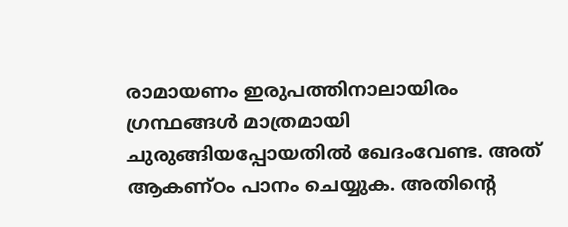രാമായണം ഇരുപത്തിനാലായിരം ഗ്രന്ഥങ്ങള്‍ മാത്രമായി ചുരുങ്ങിയപ്പോയതില്‍ ഖേദംവേണ്ട. അത് ആകണ്ഠം പാനം ചെയ്യുക. അതിന്റെ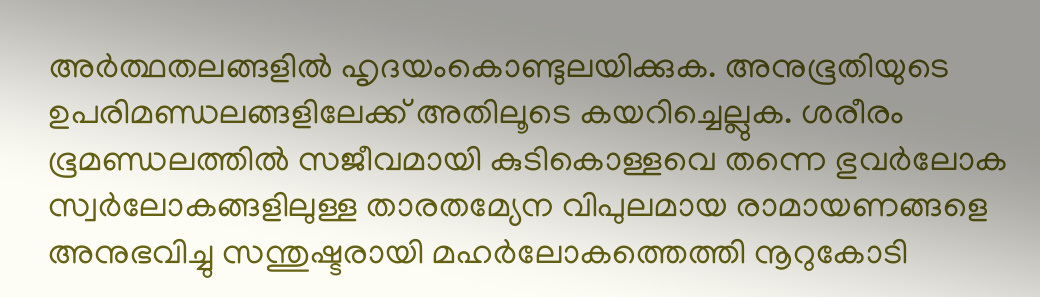അര്‍ത്ഥതലങ്ങളില്‍ ഹൃദയംകൊണ്ടുലയിക്കുക. അനുഭൂതിയുടെ ഉപരിമണ്ഡലങ്ങളിലേക്ക് അതിലൂടെ കയറിച്ചെല്ലുക. ശരീരം ഭൂമണ്ഡലത്തില്‍ സജീവമായി കുടികൊള്ളവെ തന്നെ ഭുവര്‍ലോക സ്വര്‍ലോകങ്ങളിലുള്ള താരതമ്യേന വിപുലമായ രാമായണങ്ങളെ അനുഭവിച്ചു സന്തുഷ്ടരായി മഹര്‍ലോകത്തെത്തി നൂറുകോടി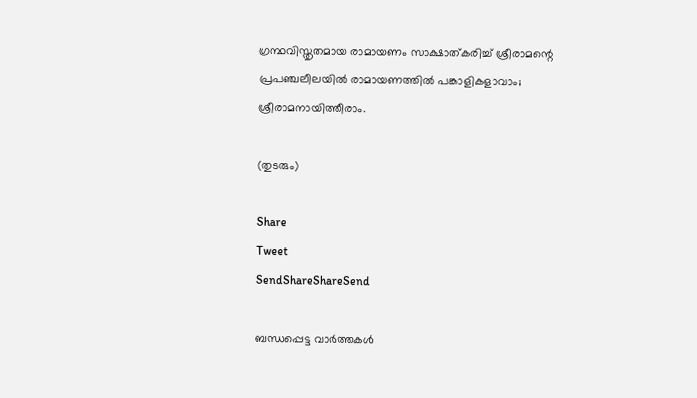ഗ്രന്ഥവിസ്തൃതമായ രാമായണം സാക്ഷാത്കരിച്ച് ശ്രീരാമന്റെ പ്രപഞ്ചലീലയില്‍ രാമായണത്തില്‍ പങ്കാളികളാവാം; ശ്രീരാമനായിത്തീരാം.

(തുടരും)

Share
Tweet
SendShareShareSend

ബന്ധപ്പെട്ട വാര്‍ത്തകള്‍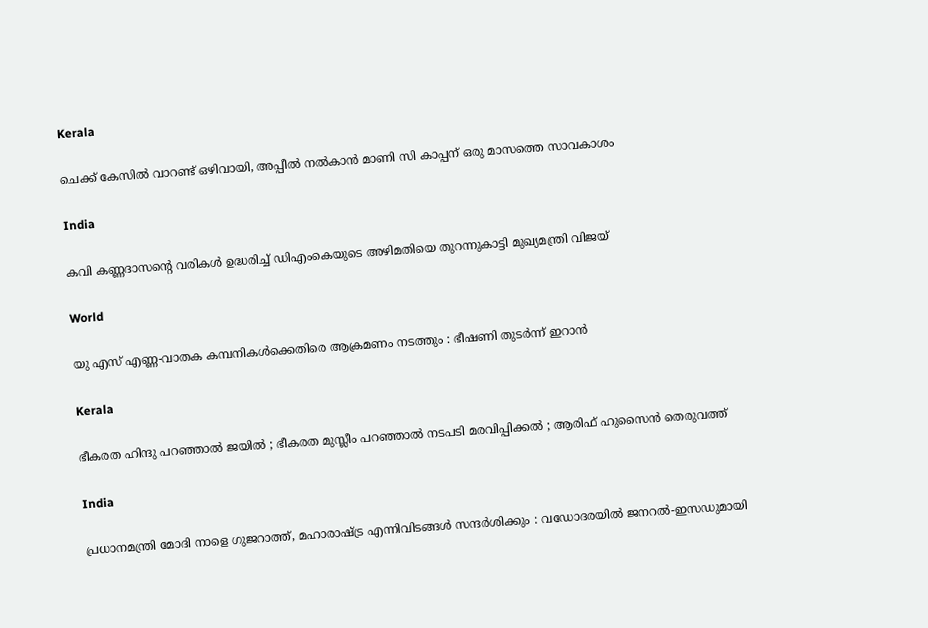Kerala

ചെക്ക് കേസില്‍ വാറണ്ട് ഒഴിവായി, അപ്പീല്‍ നല്‍കാന്‍ മാണി സി കാപ്പന് ഒരു മാസത്തെ സാവകാശം

India

കവി കണ്ണദാസന്റെ വരികള്‍ ഉദ്ധരിച്ച് ഡിഎംകെയുടെ അഴിമതിയെ തുറന്നുകാട്ടി മുഖ്യമന്ത്രി വിജയ്

World

യു എസ് എണ്ണ-വാതക കമ്പനികള്‍ക്കെതിരെ ആക്രമണം നടത്തും : ഭീഷണി തുടർന്ന് ഇറാൻ

Kerala

ഭീകരത ഹിന്ദു പറഞ്ഞാൽ ജയിൽ ; ഭീകരത മുസ്ലീം പറഞ്ഞാൽ നടപടി മരവിപ്പിക്കൽ ; ആരിഫ് ഹുസൈൻ തെരുവത്ത്

India

പ്രധാനമന്ത്രി മോദി നാളെ ഗുജറാത്ത്, മഹാരാഷ്‌ട്ര എന്നിവിടങ്ങൾ സന്ദർശിക്കും : വഡോദരയിൽ ജനറൽ-ഇസഡുമായി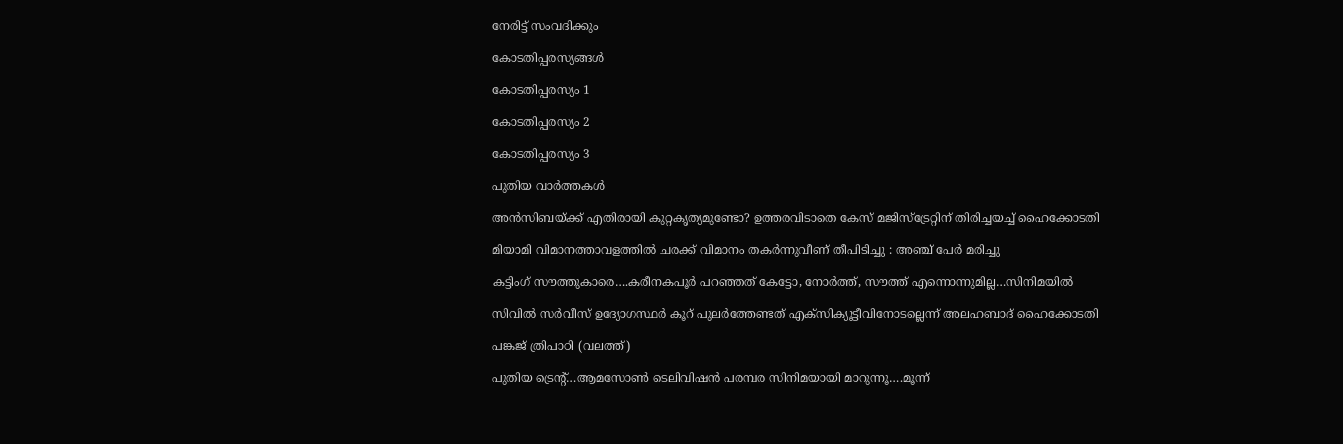നേരിട്ട് സംവദിക്കും

കോടതിപ്പരസ്യങ്ങള്‍

കോടതിപ്പരസ്യം 1

കോടതിപ്പരസ്യം 2

കോടതിപ്പരസ്യം 3

പുതിയ വാര്‍ത്തകള്‍

അന്‍സിബയ്‌ക്ക് എതിരായി കുറ്റകൃത്യമുണ്ടോ? ഉത്തരവിടാതെ കേസ് മജിസ്‌ട്രേറ്റിന് തിരിച്ചയച്ച് ഹൈക്കോടതി

മിയാമി വിമാനത്താവളത്തിൽ ചരക്ക് വിമാനം തകർന്നുവീണ് തീപിടിച്ചു : അഞ്ച് പേർ മരിച്ചു

കട്ടിംഗ് സൗത്തുകാരെ….കരീനകപൂര്‍ പറഞ്ഞത് കേട്ടോ, നോര്‍ത്ത്, സൗത്ത് എന്നൊന്നുമില്ല…സിനിമയില്‍

സിവില്‍ സര്‍വീസ് ഉദ്യോഗസ്ഥര്‍ കൂറ് പുലര്‍ത്തേണ്ടത് എക്‌സിക്യൂട്ടീവിനോടല്ലെന്ന് അലഹബാദ് ഹൈക്കോടതി

പങ്കജ് ത്രിപാഠി (വലത്ത്)

പുതിയ ട്രെന്‍റ്…ആമസോണ്‍ ടെലിവിഷന്‍ പരമ്പര സിനിമയായി മാറുന്നൂ….മൂന്ന്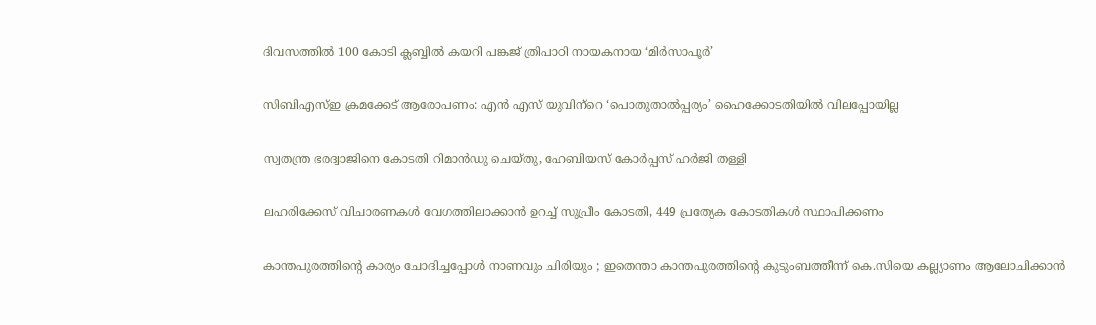ദിവസത്തില്‍ 100 കോടി ക്ലബ്ബില്‍ കയറി പങ്കജ് ത്രിപാഠി നായകനായ ‘മിര്‍സാപൂര്‍’

സിബിഎസ്ഇ ക്രമക്കേട് ആരോപണം: എന്‍ എസ് യുവിന്‌റെ ‘പൊതുതാല്‍പ്പര്യം’ ഹൈക്കോടതിയില്‍ വിലപ്പോയില്ല

സ്വതന്ത്ര ഭരദ്വാജിനെ കോടതി റിമാന്‍ഡു ചെയ്തു, ഹേബിയസ് കോര്‍പ്പസ് ഹര്‍ജി തള്ളി

ലഹരിക്കേസ് വിചാരണകള്‍ വേഗത്തിലാക്കാന്‍ ഉറച്ച് സുപ്രീം കോടതി, 449 പ്രത്യേക കോടതികള്‍ സ്ഥാപിക്കണം

കാന്തപുരത്തിന്റെ കാര്യം ചോദിച്ചപ്പോൾ നാണവും ചിരിയും ; ഇതെന്താ കാന്തപുരത്തിന്റെ കുടുംബത്തീന്ന് കെ.സിയെ കല്ല്യാണം ആലോചിക്കാന്‍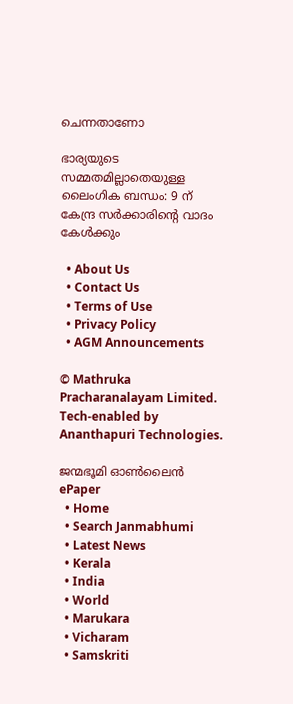ചെന്നതാണോ

ഭാര്യയുടെ സമ്മതമില്ലാതെയുള്ള ലൈംഗിക ബന്ധം: 9 ന് കേന്ദ്ര സര്‍ക്കാരിന്റെ വാദം കേള്‍ക്കും

  • About Us
  • Contact Us
  • Terms of Use
  • Privacy Policy
  • AGM Announcements

© Mathruka Pracharanalayam Limited.
Tech-enabled by Ananthapuri Technologies.

ജന്മഭൂമി ഓണ്‍ലൈന്‍
ePaper
  • Home
  • Search Janmabhumi
  • Latest News
  • Kerala
  • India
  • World
  • Marukara
  • Vicharam
  • Samskriti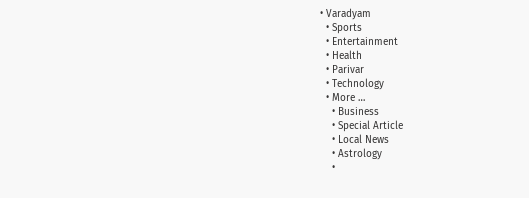• Varadyam
  • Sports
  • Entertainment
  • Health
  • Parivar
  • Technology
  • More …
    • Business
    • Special Article
    • Local News
    • Astrology
    •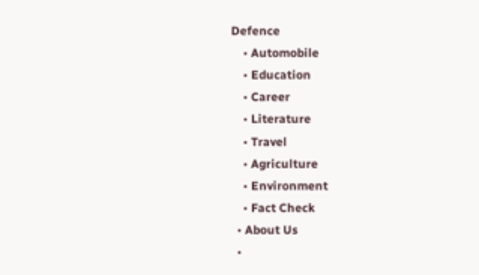Defence
    • Automobile
    • Education
    • Career
    • Literature
    • Travel
    • Agriculture
    • Environment
    • Fact Check
  • About Us
  •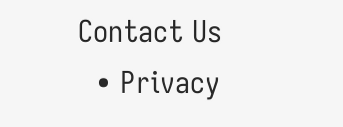Contact Us
  • Privacy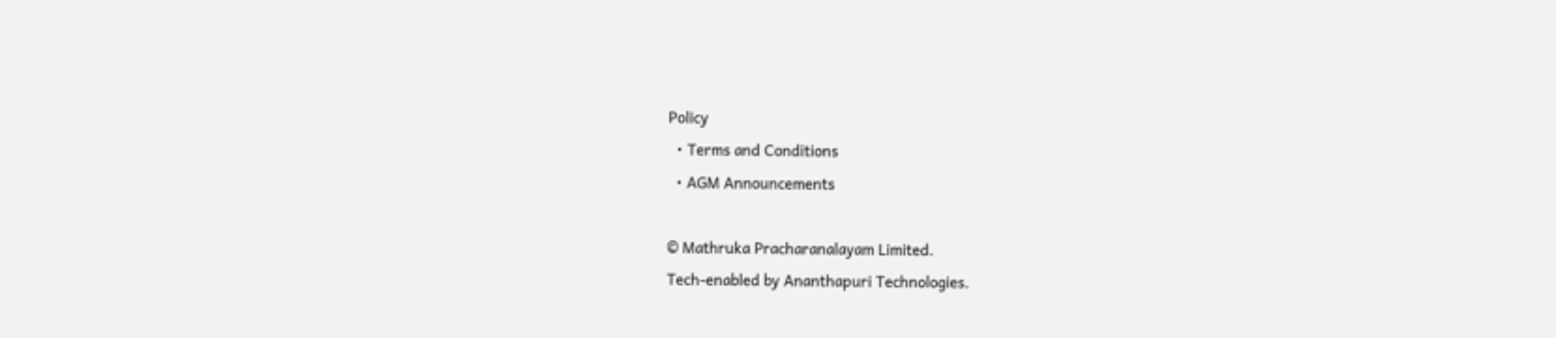Policy
  • Terms and Conditions
  • AGM Announcements

© Mathruka Pracharanalayam Limited.
Tech-enabled by Ananthapuri Technologies.